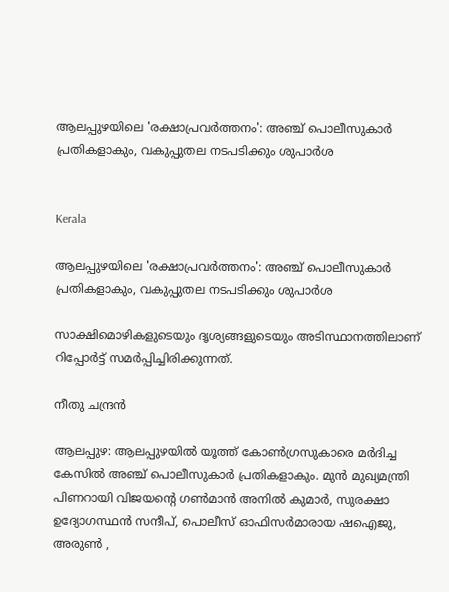ആലപ്പുഴയിലെ 'രക്ഷാപ്രവർത്തനം': അഞ്ച് പൊലീസുകാർ പ്രതികളാകും, വകുപ്പുതല നടപടിക്കും ശുപാർശ


Kerala

ആലപ്പുഴയിലെ 'രക്ഷാപ്രവർത്തനം': അഞ്ച് പൊലീസുകാർ പ്രതികളാകും, വകുപ്പുതല നടപടിക്കും ശുപാർശ

സാക്ഷിമൊഴികളുടെയും ദൃശ്യങ്ങളുടെയും അടിസ്ഥാനത്തിലാണ് റിപ്പോർട്ട് സമർപ്പിച്ചിരിക്കുന്നത്.

നീതു ചന്ദ്രൻ

ആലപ്പുഴ: ആലപ്പുഴയിൽ യൂത്ത് കോൺഗ്രസുകാരെ മർദിച്ച കേസിൽ അഞ്ച് പൊലീസുകാർ പ്രതികളാകും. മുൻ മുഖ്യമന്ത്രി പിണറായി വിജയന്‍റെ ഗൺമാൻ അനിൽ കുമാർ, സുരക്ഷാ ഉദ്യോഗസ്ഥൻ സന്ദീപ്, പൊലീസ് ഓഫിസർമാരായ ഷഐജു, അരുൺ ,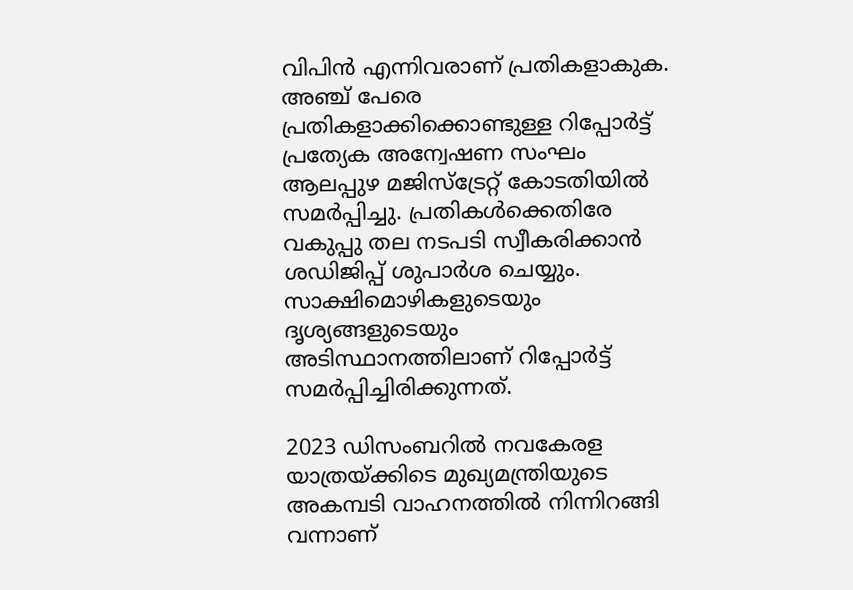വിപിൻ എന്നിവരാണ് പ്രതികളാകുക. അഞ്ച് പേരെ പ്രതികളാക്കിക്കൊണ്ടുള്ള റിപ്പോർട്ട് പ്രത്യേക അന്വേഷണ സംഘം ആലപ്പുഴ മജിസ്ട്രേറ്റ് കോടതിയിൽ സമർപ്പിച്ചു. പ്രതികൾക്കെതിരേ വകുപ്പു തല നടപടി സ്വീകരിക്കാൻ ശഡിജിപ്പ് ശുപാർശ ചെയ്യും. സാക്ഷിമൊഴികളുടെയും ദൃശ്യങ്ങളുടെയും അടിസ്ഥാനത്തിലാണ് റിപ്പോർട്ട് സമർപ്പിച്ചിരിക്കുന്നത്.

2023 ഡിസംബറിൽ നവകേരള യാത്രയ്ക്കിടെ മുഖ്യമന്ത്രിയുടെ അകമ്പടി വാഹനത്തിൽ നിന്നിറങ്ങി വന്നാണ്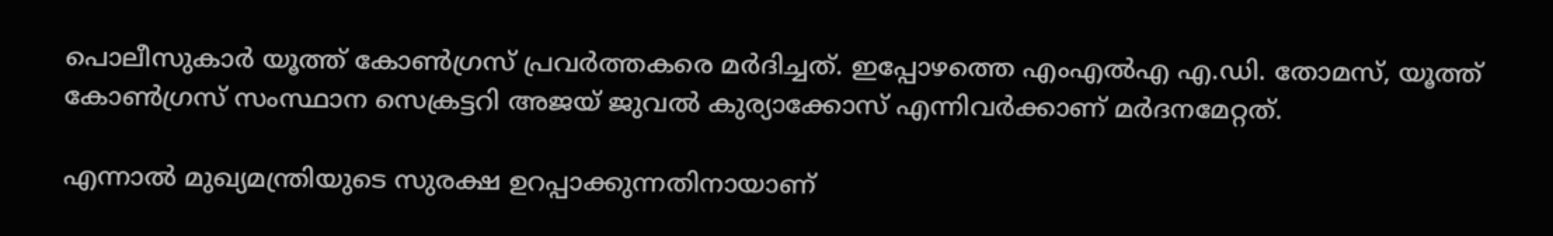പൊലീസുകാർ യൂത്ത് കോൺഗ്രസ് പ്രവർത്തകരെ മർദിച്ചത്. ഇപ്പോഴത്തെ എംഎൽഎ എ.ഡി. തോമസ്, യൂത്ത് കോൺഗ്രസ് സംസ്ഥാന സെക്രട്ടറി അജയ് ജുവൽ കുര്യാക്കോസ് എന്നിവർക്കാണ് മർദനമേറ്റത്.

എന്നാൽ മുഖ്യമന്ത്രിയുടെ സുരക്ഷ ഉറപ്പാക്കുന്നതിനായാണ്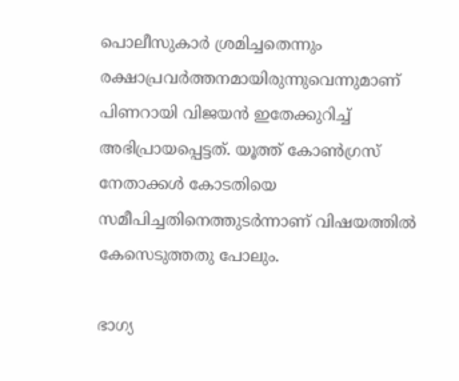പൊലീസുകാർ ശ്രമിച്ചതെന്നും രക്ഷാപ്രവർത്തനമായിരുന്നുവെന്നുമാണ് പിണറായി വിജയൻ ഇതേക്കുറിച്ച് അഭിപ്രായപ്പെട്ടത്. യൂത്ത് കോൺഗ്രസ് നേതാക്കൾ കോടതിയെ സമീപിച്ചതിനെത്തുടർന്നാണ് വിഷയത്തിൽ കേസെടുത്തതു പോലും.

ഭാഗ്യ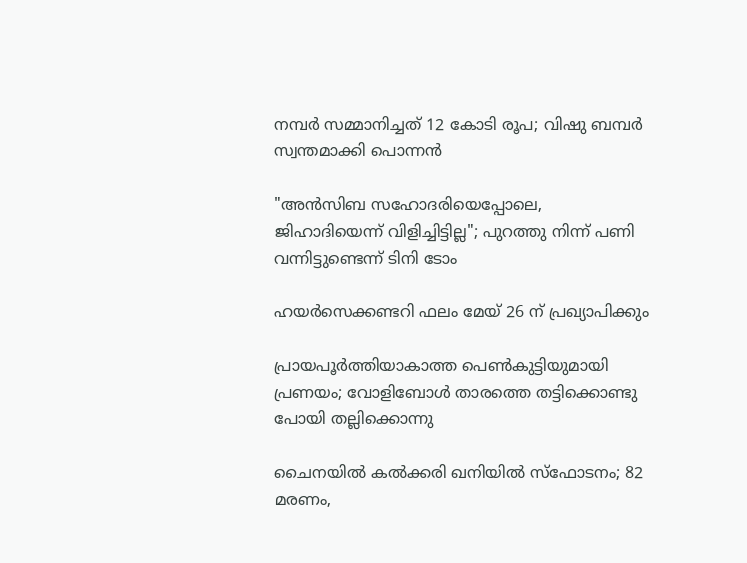നമ്പർ സമ്മാനിച്ചത് 12 കോടി രൂപ; വിഷു ബമ്പർ സ്വന്തമാക്കി പൊന്നൻ

"അൻസിബ സഹോദരിയെപ്പോലെ, ജിഹാദിയെന്ന് വിളിച്ചിട്ടില്ല"; പുറത്തു നിന്ന് പണി വന്നിട്ടുണ്ടെന്ന് ടിനി ടോം

ഹയർസെക്കണ്ടറി ഫലം മേയ് 26 ന് പ്രഖ്യാപിക്കും

പ്രായപൂർത്തിയാകാത്ത പെൺകുട്ടിയുമായി പ്രണയം; വോളിബോൾ താരത്തെ തട്ടിക്കൊണ്ടു പോയി തല്ലിക്കൊന്നു

ചൈനയിൽ കൽക്കരി ഖനിയിൽ സ്ഫോടനം; 82 മരണം,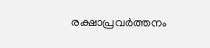രക്ഷാപ്രവർത്തനം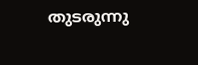തുടരുന്നു